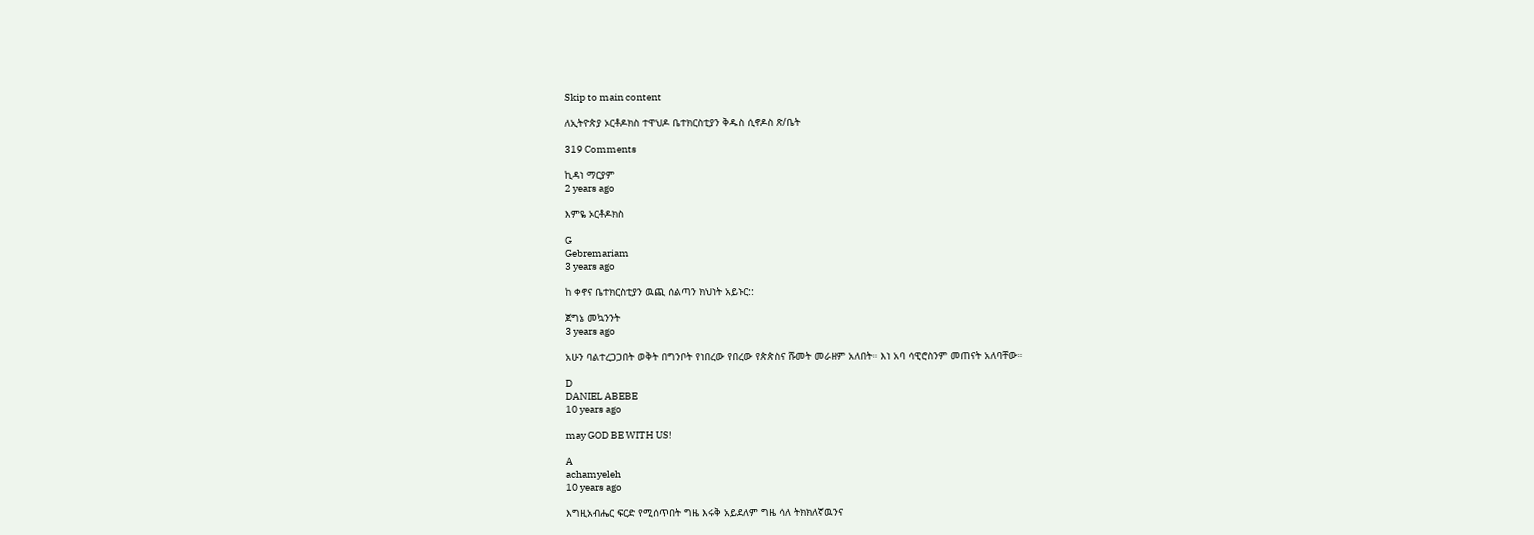Skip to main content

ለኢትዮጵያ ኦርቶዶክስ ተዋህዶ ቤተክርስቲያን ቅዱስ ሲኖዶስ ጽ/ቤት

319 Comments

ኪዳነ ማርያም
2 years ago

እምዬ ኦርቶዶክስ

G
Gebremariam
3 years ago

ከ ቀኖና ቤተክርስቲያን ዉጪ ሰልጣን ክህነት አይኑር::

ጀግኔ መኳንንት
3 years ago

አሁን ባልተረጋጋበት ወቅት በግንቦት የነበረው የበረው የጵጵስና ሹመት መራዘም አለበት። እነ አባ ሳዊሮስንም መጠናት አለባቸው።

D
DANIEL ABEBE
10 years ago

may GOD BE WITH US!

A
achamyeleh
10 years ago

እግዚአብሔር ፍርድ የሚሰጥበት ግዜ እሩቅ አይደለም ግዜ ሳለ ትክክለኛዉንና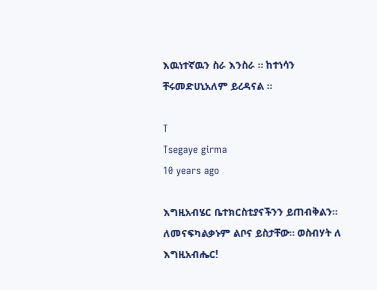እዉነተኛዉን ስራ እንስራ ። ከተነሳን ቸሩመድሀኒአለም ይረዳናል ።

T
Tsegaye girma
10 years ago

እግዚአብሄር ቤተክርስቲያናችንን ይጠብቅልን። ለመናፍካልቃኑም ልቦና ይስታቸው። ወስብሃት ለ እግዚአብሔር!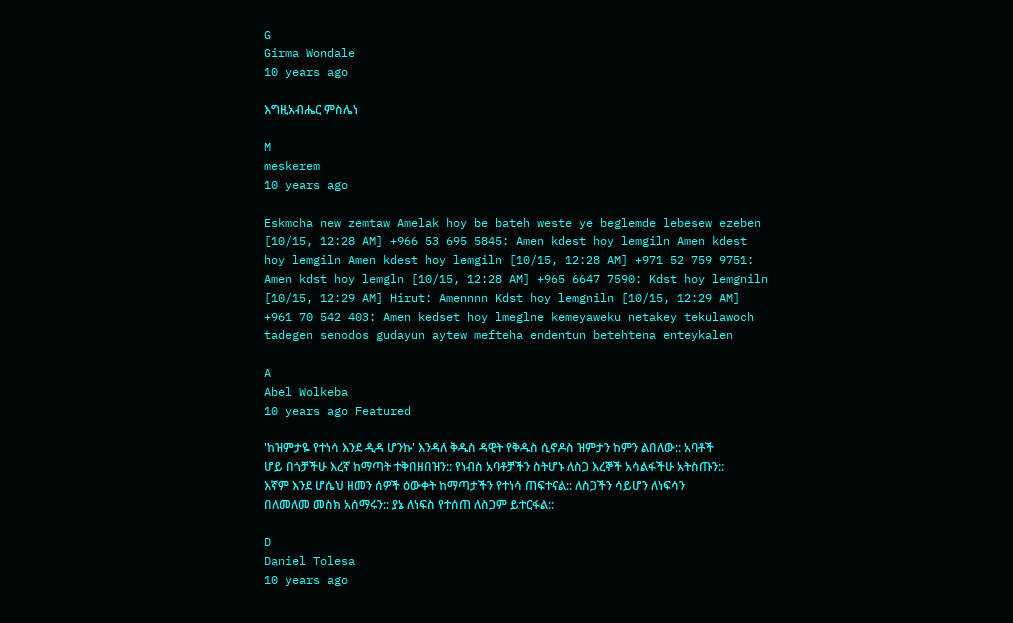G
Girma Wondale
10 years ago

እግዚአብሔር ምስሌነ

M
meskerem
10 years ago

Eskmcha new zemtaw Amelak hoy be bateh weste ye beglemde lebesew ezeben [10/15, 12:28 AM] +966 53 695 5845: Amen kdest hoy lemgiln Amen kdest hoy lemgiln Amen kdest hoy lemgiln [10/15, 12:28 AM] +971 52 759 9751: Amen kdst hoy lemgln [10/15, 12:28 AM] +965 6647 7590: Kdst hoy lemgniln [10/15, 12:29 AM] Hirut: Amennnn Kdst hoy lemgniln [10/15, 12:29 AM] +961 70 542 403: Amen kedset hoy lmeglne kemeyaweku netakey tekulawoch tadegen senodos gudayun aytew mefteha endentun betehtena enteykalen

A
Abel Wolkeba
10 years ago Featured

'ከዝምታዬ የተነሳ እንደ ዲዳ ሆንኩ' እንዳለ ቅዱስ ዳዊት የቅዱስ ሲኖዶስ ዝምታን ከምን ልበለው:: አባቶች ሆይ በጎቻችሁ እረኛ ከማጣት ተቅበዘበዝን:: የነብስ አባቶቻችን ስትሆኑ ለስጋ እረኞች አሳልፋችሁ አትስጡን:: እኛም እንደ ሆሴህ ዘመን ሰዎች ዕውቀት ከማጣታችን የተነሳ ጠፍተናል:: ለስጋችን ሳይሆን ለነፍሳን በለመለመ መስክ አሰማሩን:: ያኔ ለነፍስ የተሰጠ ለስጋም ይተርፋል::

D
Daniel Tolesa
10 years ago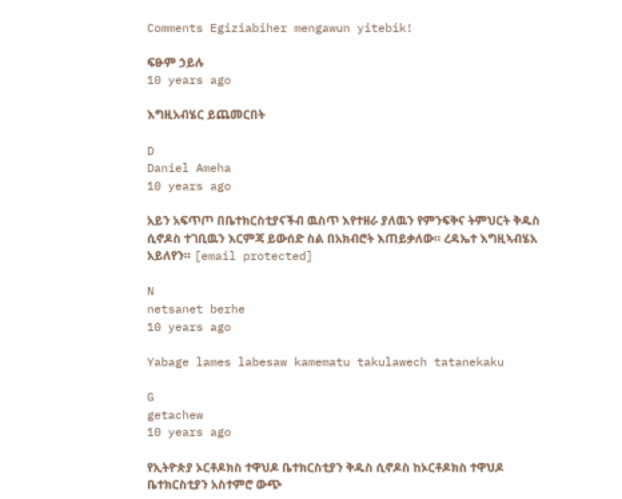Comments Egiziabiher mengawun yitebik!

ፍፁም ኃይሉ
10 years ago

እግዚአብሄር ይጨመርበት

D
Daniel Ameha
10 years ago

አይን አፍጥጦ በቤተክርስቲያናችብ ዉስጥ እየተዘራ ያለዉን የምንፍቅና ትምህርት ቅዱስ ሲኖዶስ ተገቢዉን እርምጃ ይውሰድ ስል በአክብሮት እጠይቃለው። ረዳኤተ እግዚኣብሄአ አይለየን። [email protected]

N
netsanet berhe
10 years ago

Yabage lames labesaw kamematu takulawech tatanekaku

G
getachew
10 years ago

የኢትዮጵያ ኦርቶዶክስ ተዋህዶ ቤተክርስቲያን ቅዱስ ሲኖዶስ ከኦርቶዶክስ ተዋህዶ ቤተክርስቲያን አስተምሮ ውጭ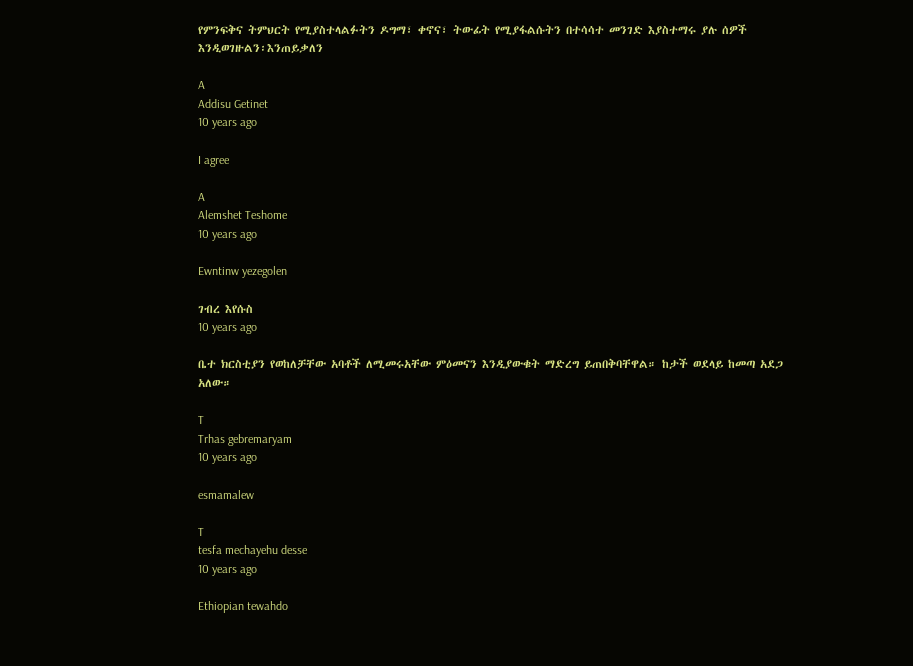የምንፍቅና ትምህርት የሚያስተላልፉትን ዶግማ፣ ቀኖና፣ ትውፊት የሚያፋልሱትን በተሳሳተ መንገድ እያስተማሩ ያሉ ሰዎች እንዲወገዙልን፡እንጠይቃለን

A
Addisu Getinet
10 years ago

I agree

A
Alemshet Teshome
10 years ago

Ewntinw yezegolen

ገብረ እየሱስ
10 years ago

ቤተ ክርስቲያን የወከለቻቸው አባቶች ለሚመሩአቸው ምዕመናን እንዲያውቁት ማድረግ ይጠበቅባቸዋል። ከታች ወደላይ ከመጣ አደጋ አለው።

T
Trhas gebremaryam
10 years ago

esmamalew

T
tesfa mechayehu desse
10 years ago

Ethiopian tewahdo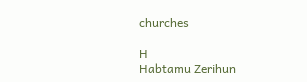churches

H
Habtamu Zerihun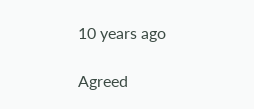10 years ago

Agreed